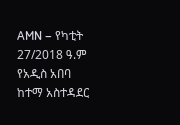AMN – የካቲት 27/2018 ዓ.ም
የአዲስ አበባ ከተማ አስተዳደር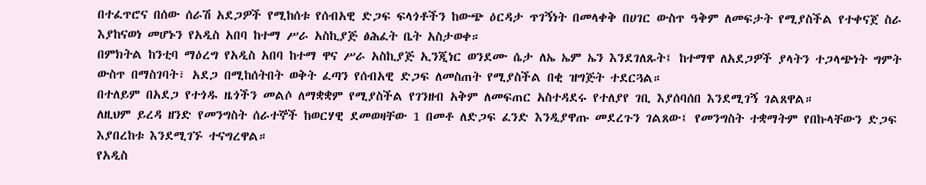በተፈጥሮና በሰው ሰራሽ አደጋዎች የሚከሰቱ የሰብአዊ ድጋፍ ፍላጎቶችን ከውጭ ዕርዳታ ጥገኝነት በመላቀቅ በሀገር ውስጥ ዓቅም ለመፍታት የሚያስችል የተቀናጀ ስራ እያከናወነ መሆኑን የአዲስ አበባ ከተማ ሥራ አስኪያጅ ፅሕፈት ቤት አስታወቀ።
በምክትል ከንቲባ ማዕረግ የአዲስ አበባ ከተማ ዋና ሥራ አስኪያጅ ኢንጂነር ወንደሙ ሴታ ለኤ ኤም ኤን እንደገለጹት፤ ከተማዋ ለአደጋዎች ያላትን ተጋላጭነት ግምት ውስጥ በማስገባት፣ አደጋ በሚከሰትበት ወቅት ፈጣን የሰብአዊ ድጋፍ ለመስጠት የሚያስችል በቂ ዝግጅት ተደርጓል።
በተለይም በአደጋ የተጎዱ ዜጎችን መልሶ ለማቋቋም የሚያስችል የገንዘብ አቅም ለመፍጠር አስተዳደሩ የተለያየ ገቢ እያሰባሰበ እንደሚገኝ ገልጸዋል።
ለዚህም ይረዳ ዘንድ የመንግስት ሰራተኞች ከወርሃዊ ደመወዛቸው 1 በመቶ ለድጋፍ ፈንድ እንዲያዋጡ መደረጉን ገልጸው፤ የመንግስት ተቋማትም የበኩላቸውን ድጋፍ እያበረከቱ እንደሚገኙ ተናግረዋል።
የአዲስ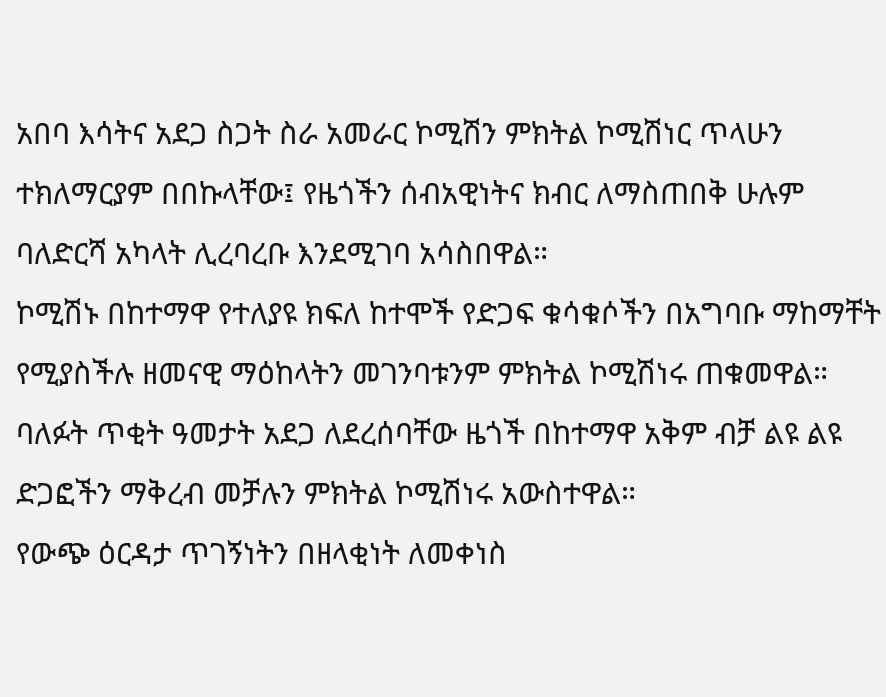አበባ እሳትና አደጋ ስጋት ስራ አመራር ኮሚሽን ምክትል ኮሚሽነር ጥላሁን ተክለማርያም በበኩላቸው፤ የዜጎችን ሰብአዊነትና ክብር ለማስጠበቅ ሁሉም ባለድርሻ አካላት ሊረባረቡ እንደሚገባ አሳስበዋል።
ኮሚሽኑ በከተማዋ የተለያዩ ክፍለ ከተሞች የድጋፍ ቁሳቁሶችን በአግባቡ ማከማቸት የሚያስችሉ ዘመናዊ ማዕከላትን መገንባቱንም ምክትል ኮሚሽነሩ ጠቁመዋል።
ባለፉት ጥቂት ዓመታት አደጋ ለደረሰባቸው ዜጎች በከተማዋ አቅም ብቻ ልዩ ልዩ ድጋፎችን ማቅረብ መቻሉን ምክትል ኮሚሽነሩ አውስተዋል።
የውጭ ዕርዳታ ጥገኝነትን በዘላቂነት ለመቀነስ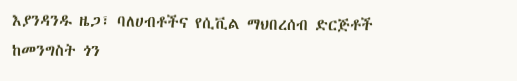እያንዳንዱ ዜጋ፣ ባለሀብቶችና የሲቪል ማህበረሰብ ድርጅቶች ከመንግስት ጎን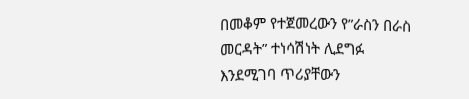በመቆም የተጀመረውን የ”ራስን በራስ መርዳት” ተነሳሽነት ሊደግፉ እንደሚገባ ጥሪያቸውን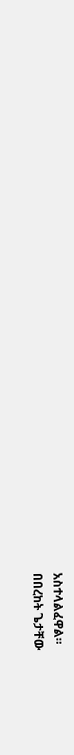አስተላልፈዋል።
በበረከት ጌታቸው